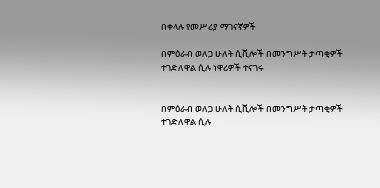በቀላሉ የመሥሪያ ማገናኛዎች

በምዕራብ ወለጋ ሁለት ሲቪሎች በመንግሥት ታጣቂዎች ተገድለዋል ሲሉ ነዋሪዎች ተናገሩ


በምዕራብ ወለጋ ሁለት ሲቪሎች በመንግሥት ታጣቂዎች ተገድለዋል ሲሉ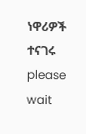ነዋሪዎች ተናገሩ
please wait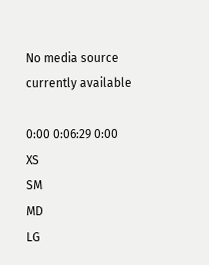No media source currently available

0:00 0:06:29 0:00
XS
SM
MD
LG